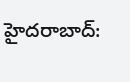హైదరాబాద్: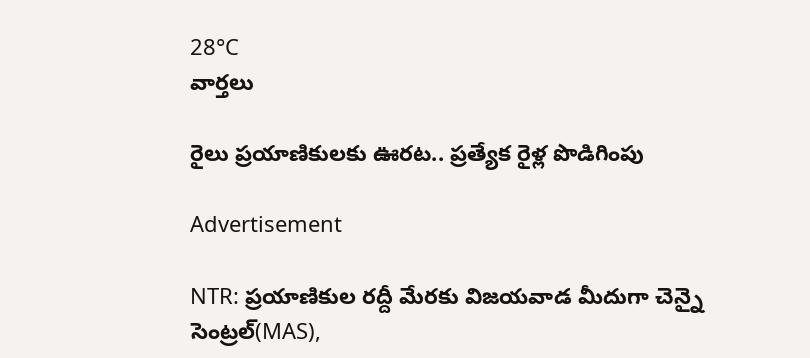28°C
వార్తలు

రైలు ప్రయాణికులకు ఊరట.. ప్రత్యేక రైళ్ల పొడిగింపు

Advertisement

NTR: ప్రయాణికుల రద్దీ మేరకు విజయవాడ మీదుగా చెన్నై సెంట్రల్(MAS),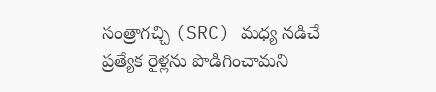సంత్రాగచ్చి (SRC) మధ్య నడిచే ప్రత్యేక రైళ్లను పొడిగించామని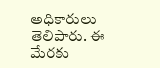అధికారులు తెలిపారు. ఈ మేరకు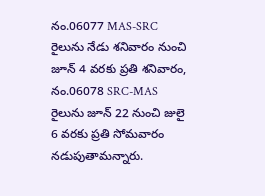నం.06077 MAS-SRC రైలును నేడు శనివారం నుంచి జూన్ 4 వరకు ప్రతి శనివారం, నం.06078 SRC-MAS రైలును జూన్ 22 నుంచి జులై 6 వరకు ప్రతి సోమవారం నడుపుతామన్నారు.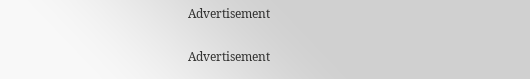Advertisement

Advertisement